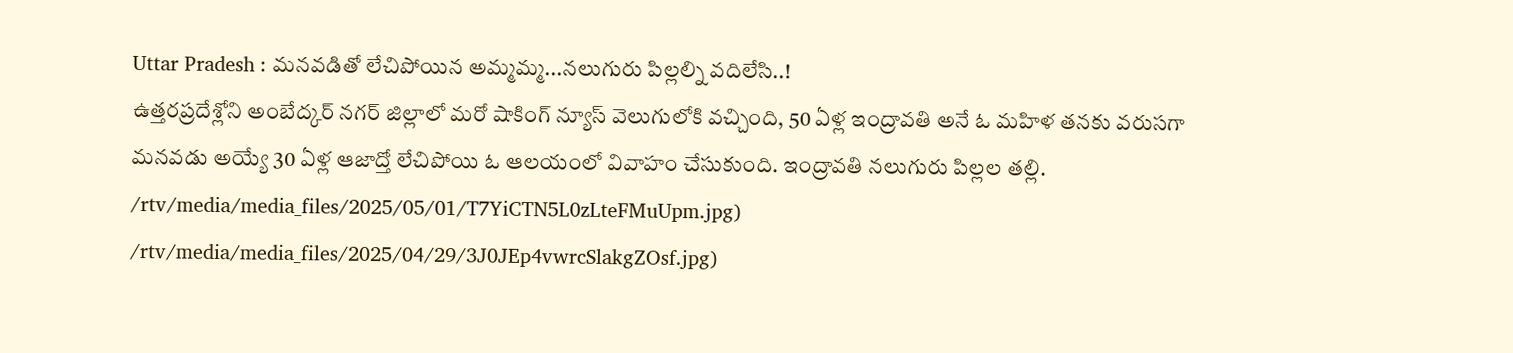Uttar Pradesh : మనవడితో లేచిపోయిన అమ్మమ్మ...నలుగురు పిల్లల్ని వదిలేసి..!
ఉత్తరప్రదేశ్లోని అంబేద్కర్ నగర్ జిల్లాలో మరో షాకింగ్ న్యూస్ వెలుగులోకి వచ్చింది, 50 ఏళ్ల ఇంద్రావతి అనే ఓ మహిళ తనకు వరుసగా మనవడు అయ్యే 30 ఏళ్ల ఆజాద్తో లేచిపోయి ఓ ఆలయంలో వివాహం చేసుకుంది. ఇంద్రావతి నలుగురు పిల్లల తల్లి.
/rtv/media/media_files/2025/05/01/T7YiCTN5L0zLteFMuUpm.jpg)
/rtv/media/media_files/2025/04/29/3J0JEp4vwrcSlakgZOsf.jpg)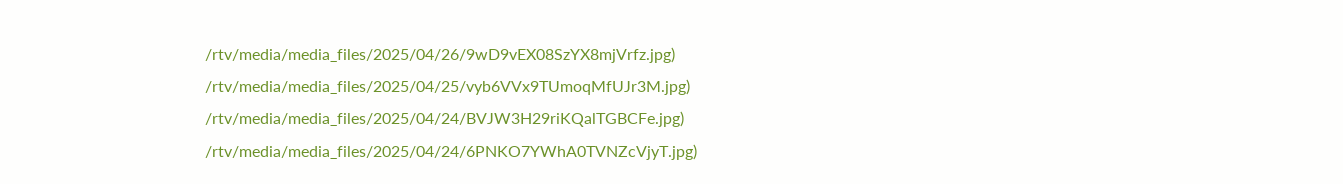/rtv/media/media_files/2025/04/26/9wD9vEX08SzYX8mjVrfz.jpg)
/rtv/media/media_files/2025/04/25/vyb6VVx9TUmoqMfUJr3M.jpg)
/rtv/media/media_files/2025/04/24/BVJW3H29riKQalTGBCFe.jpg)
/rtv/media/media_files/2025/04/24/6PNKO7YWhA0TVNZcVjyT.jpg)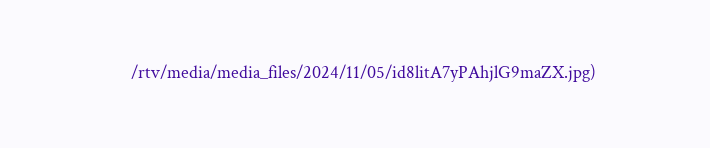/rtv/media/media_files/2024/11/05/id8litA7yPAhjlG9maZX.jpg)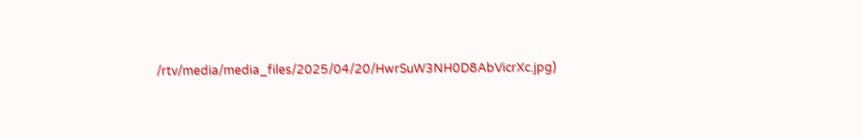/rtv/media/media_files/2025/04/20/HwrSuW3NH0D8AbVicrXc.jpg)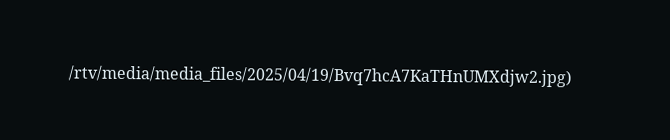/rtv/media/media_files/2025/04/19/Bvq7hcA7KaTHnUMXdjw2.jpg)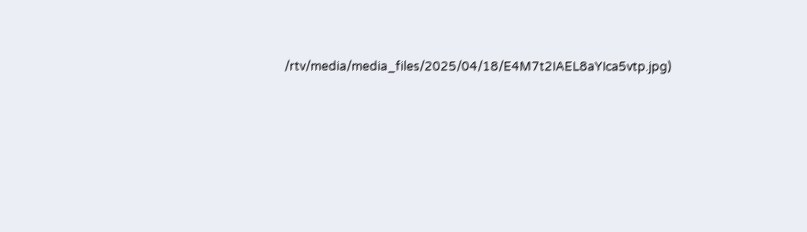/rtv/media/media_files/2025/04/18/E4M7t2IAEL8aYIca5vtp.jpg)